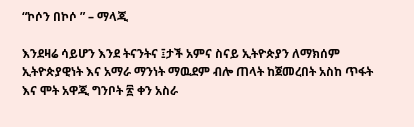“ኮሶን በኮሶ ” – ማላጂ

እንደዛሬ ሳይሆን እንደ ትናንትና ፤ታች አምና ስናይ ኢትዮጵያን ለማክሰም ኢትዮጵያዊነት እና አማራ ማንነት ማዉደም ብሎ ጠላት ከጀመረበት አስከ ጥፋት እና ሞት አዋጂ ግንቦት ፳ ቀን አስራ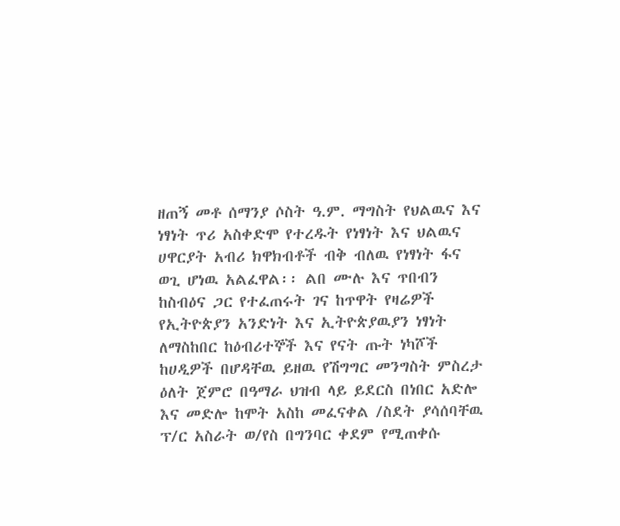ዘጠኝ መቶ ሰማንያ ሶስት ዓ.ም. ማግስት የህልዉና እና ነፃነት ጥሪ አስቀድሞ የተረዱት የነፃነት እና ህልዉና ሀዋርያት አብሪ ክዋክብቶች ብቅ ብለዉ የነፃነት ፋና ወጊ ሆነዉ አልፈዋል፡፡ ልበ ሙሉ እና ጥበብን ከስብዕና ጋር የተፈጠሩት ገና ከጥዋት የዛሬዎች የኢትዮጵያን አንድነት እና ኢትዮጵያዉያን ነፃነት ለማስከበር ከዕብሪተኞች እና የናት ጡት ነካሾች ከሀዲዎች በሆዳቸዉ ይዘዉ የሽግግር መንግስት ምስረታ ዕለት ጀምሮ በዓማራ ህዝብ ላይ ይደርስ በነበር አድሎ እና መድሎ ከሞት አስከ መፈናቀል /ስደት ያሳሰባቸዉ ፕ/ር አስራት ወ/የስ በግንባር ቀደም የሚጠቀሱ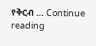የቅርብ … Continue reading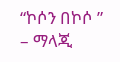“ኮሶን በኮሶ ” – ማላጂ